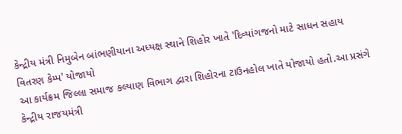કેન્દ્રીય મંત્રી નિમુબેન બાંભણીયાના અધ્યક્ષ સ્થાને શિહોર ખાતે 'દિવ્યાંગજનો માટે સાધન સહાય વિતરણ કેમ્પ' યોજાયો
આ કાર્યક્રમ જિલ્લા સમાજ કલ્યાણ વિભાગ દ્વારા શિહોરના ટાઉનહોલ ખાતે યોજાયો હતો.આ પ્રસંગે કેન્દ્રીય રાજયમંત્રી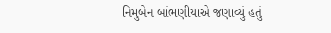નિમુબેન બાંભણીયાએ જણાવ્યું હતું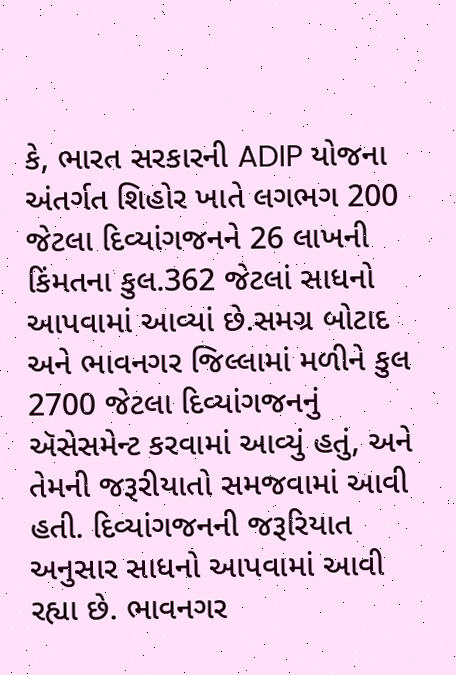કે, ભારત સરકારની ADIP યોજના અંતર્ગત શિહોર ખાતે લગભગ 200 જેટલા દિવ્યાંગજનને 26 લાખની કિંમતના કુલ.362 જેટલાં સાધનો આપવામાં આવ્યાં છે.સમગ્ર બોટાદ અને ભાવનગર જિલ્લામાં મળીને કુલ 2700 જેટલા દિવ્યાંગજનનું ઍસેસમેન્ટ કરવામાં આવ્યું હતું, અને તેમની જરૂરીયાતો સમજવામાં આવી હતી. દિવ્યાંગજનની જરૂરિયાત અનુસાર સાધનો આપવામાં આવી રહ્યા છે. ભાવનગર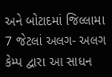અને બોટાદમાં જિલ્લામા 7 જેટલાં અલગ- અલગ કેમ્પ દ્વારા આ સાધન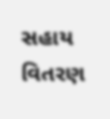સહાય વિતરણ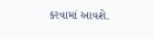કરવામાં આવશે.